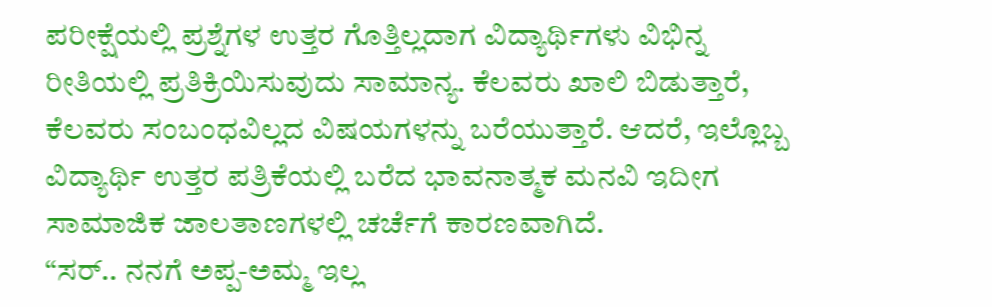ಪರೀಕ್ಷೆಯಲ್ಲಿ ಪ್ರಶ್ನೆಗಳ ಉತ್ತರ ಗೊತ್ತಿಲ್ಲದಾಗ ವಿದ್ಯಾರ್ಥಿಗಳು ವಿಭಿನ್ನ ರೀತಿಯಲ್ಲಿ ಪ್ರತಿಕ್ರಿಯಿಸುವುದು ಸಾಮಾನ್ಯ. ಕೆಲವರು ಖಾಲಿ ಬಿಡುತ್ತಾರೆ, ಕೆಲವರು ಸಂಬಂಧವಿಲ್ಲದ ವಿಷಯಗಳನ್ನು ಬರೆಯುತ್ತಾರೆ. ಆದರೆ, ಇಲ್ಲೊಬ್ಬ ವಿದ್ಯಾರ್ಥಿ ಉತ್ತರ ಪತ್ರಿಕೆಯಲ್ಲಿ ಬರೆದ ಭಾವನಾತ್ಮಕ ಮನವಿ ಇದೀಗ ಸಾಮಾಜಿಕ ಜಾಲತಾಣಗಳಲ್ಲಿ ಚರ್ಚೆಗೆ ಕಾರಣವಾಗಿದೆ.
“ಸರ್.. ನನಗೆ ಅಪ್ಪ-ಅಮ್ಮ ಇಲ್ಲ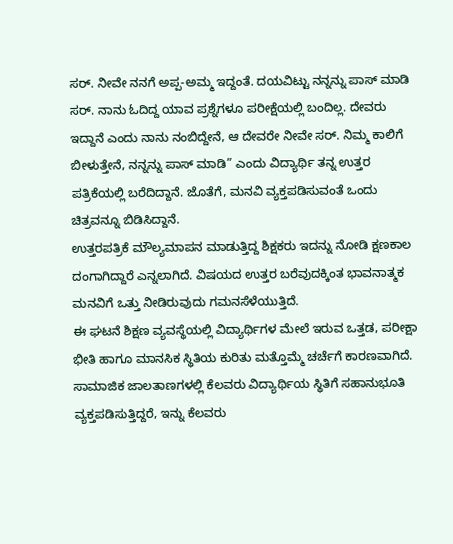ಸರ್. ನೀವೇ ನನಗೆ ಅಪ್ಪ-ಅಮ್ಮ ಇದ್ದಂತೆ. ದಯವಿಟ್ಟು ನನ್ನನ್ನು ಪಾಸ್ ಮಾಡಿ ಸರ್. ನಾನು ಓದಿದ್ದ ಯಾವ ಪ್ರಶ್ನೆಗಳೂ ಪರೀಕ್ಷೆಯಲ್ಲಿ ಬಂದಿಲ್ಲ. ದೇವರು ಇದ್ದಾನೆ ಎಂದು ನಾನು ನಂಬಿದ್ದೇನೆ, ಆ ದೇವರೇ ನೀವೇ ಸರ್. ನಿಮ್ಮ ಕಾಲಿಗೆ ಬೀಳುತ್ತೇನೆ, ನನ್ನನ್ನು ಪಾಸ್ ಮಾಡಿ” ಎಂದು ವಿದ್ಯಾರ್ಥಿ ತನ್ನ ಉತ್ತರ ಪತ್ರಿಕೆಯಲ್ಲಿ ಬರೆದಿದ್ದಾನೆ. ಜೊತೆಗೆ, ಮನವಿ ವ್ಯಕ್ತಪಡಿಸುವಂತೆ ಒಂದು ಚಿತ್ರವನ್ನೂ ಬಿಡಿಸಿದ್ದಾನೆ.
ಉತ್ತರಪತ್ರಿಕೆ ಮೌಲ್ಯಮಾಪನ ಮಾಡುತ್ತಿದ್ದ ಶಿಕ್ಷಕರು ಇದನ್ನು ನೋಡಿ ಕ್ಷಣಕಾಲ ದಂಗಾಗಿದ್ದಾರೆ ಎನ್ನಲಾಗಿದೆ. ವಿಷಯದ ಉತ್ತರ ಬರೆವುದಕ್ಕಿಂತ ಭಾವನಾತ್ಮಕ ಮನವಿಗೆ ಒತ್ತು ನೀಡಿರುವುದು ಗಮನಸೆಳೆಯುತ್ತಿದೆ.
ಈ ಘಟನೆ ಶಿಕ್ಷಣ ವ್ಯವಸ್ಥೆಯಲ್ಲಿ ವಿದ್ಯಾರ್ಥಿಗಳ ಮೇಲೆ ಇರುವ ಒತ್ತಡ, ಪರೀಕ್ಷಾ ಭೀತಿ ಹಾಗೂ ಮಾನಸಿಕ ಸ್ಥಿತಿಯ ಕುರಿತು ಮತ್ತೊಮ್ಮೆ ಚರ್ಚೆಗೆ ಕಾರಣವಾಗಿದೆ. ಸಾಮಾಜಿಕ ಜಾಲತಾಣಗಳಲ್ಲಿ ಕೆಲವರು ವಿದ್ಯಾರ್ಥಿಯ ಸ್ಥಿತಿಗೆ ಸಹಾನುಭೂತಿ ವ್ಯಕ್ತಪಡಿಸುತ್ತಿದ್ದರೆ, ಇನ್ನು ಕೆಲವರು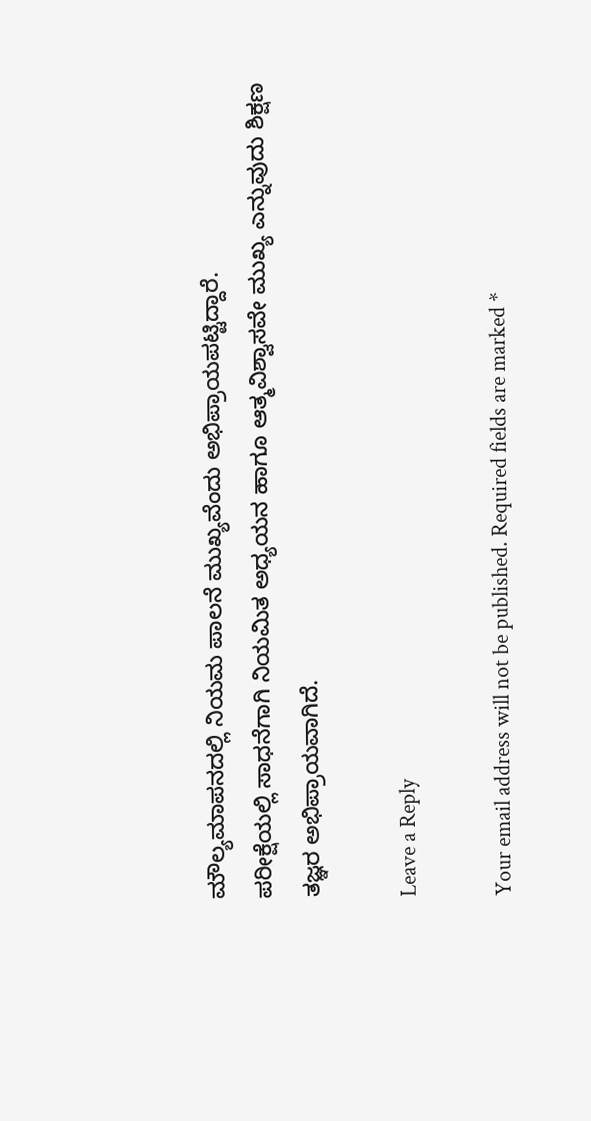ಮೌಲ್ಯಮಾಪನದಲ್ಲಿ ನಿಯಮ ಪಾಲನೆ ಮುಖ್ಯವೆಂದು ಅಭಿಪ್ರಾಯಪಟ್ಟಿದ್ದಾರೆ.
ಪರೀಕ್ಷೆಯಲ್ಲಿ ಸಾಧನೆಗಾಗಿ ನಿಯಮಿತ ಅಧ್ಯಯನ ಹಾಗೂ ಆತ್ಮವಿಶ್ವಾಸವೇ ಮುಖ್ಯ ಎನ್ನುವುದು ಶಿಕ್ಷಣ ತಜ್ಞರ ಅಭಿಪ್ರಾಯವಾಗಿದೆ.

Leave a Reply

Your email address will not be published. Required fields are marked *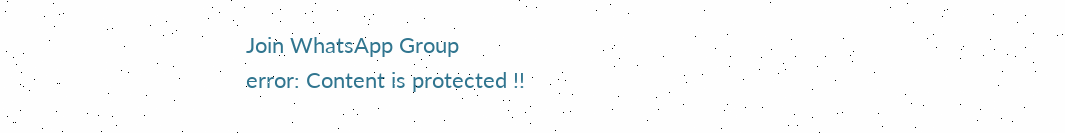Join WhatsApp Group
error: Content is protected !!